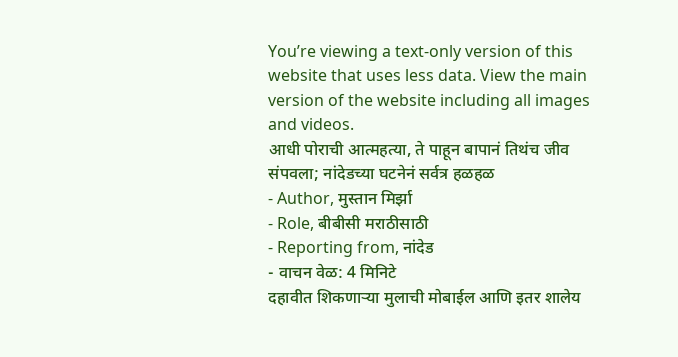You’re viewing a text-only version of this website that uses less data. View the main version of the website including all images and videos.
आधी पोराची आत्महत्या, ते पाहून बापानं तिथंच जीव संपवला; नांदेडच्या घटनेनं सर्वत्र हळहळ
- Author, मुस्तान मिर्झा
- Role, बीबीसी मराठीसाठी
- Reporting from, नांदेड
- वाचन वेळ: 4 मिनिटे
दहावीत शिकणाऱ्या मुलाची मोबाईल आणि इतर शालेय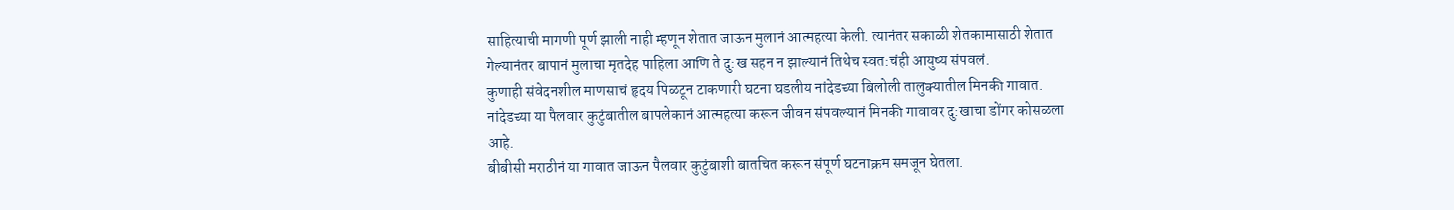साहित्याची मागणी पूर्ण झाली नाही म्हणून शेतात जाऊन मुलानं आत्महत्या केली. त्यानंतर सकाळी शेतकामासाठी शेतात गेल्यानंतर बापानं मुलाचा मृतदेह पाहिला आणि ते दु:ख सहन न झाल्यानं तिथेच स्वत:चंही आयुष्य संपवलं.
कुणाही संवेदनशील माणसाचं हृदय पिळटून टाकणारी घटना घडलीय नांदेडच्या बिलोली तालुक्यातील मिनकी गावात.
नांदेडच्या या पैलवार कुटुंबातील बापलेकानं आत्महत्या करून जीवन संपवल्यानं मिनकी गावावर दु:खाचा डोंगर कोसळला आहे.
बीबीसी मराठीनं या गावात जाऊन पैलवार कुटुंबाशी बातचित करून संपूर्ण घटनाक्रम समजून घेतला.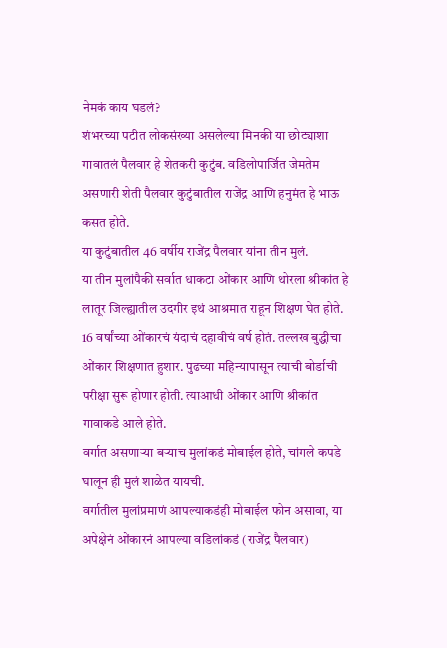नेमकं काय घडलं?
शंभरच्या पटीत लोकसंख्या असलेल्या मिनकी या छोट्याशा गावातलं पैलवार हे शेतकरी कुटुंब. वडिलोपार्जित जेमतेम असणारी शेती पैलवार कुटुंबातील राजेंद्र आणि हनुमंत हे भाऊ कसत होते.
या कुटुंबातील 46 वर्षीय राजेंद्र पैलवार यांना तीन मुलं.
या तीन मुलांपैकी सर्वात धाकटा ओंकार आणि थोरला श्रीकांत हे लातूर जिल्ह्यातील उदगीर इथं आश्रमात राहून शिक्षण घेत होते.
16 वर्षांच्या ओंकारचं यंदाचं दहावीचं वर्ष होतं. तल्लख बुद्धीचा ओंकार शिक्षणात हुशार. पुढच्या महिन्यापासून त्याची बोर्डाची परीक्षा सुरू होणार होती. त्याआधी ओंकार आणि श्रीकांत गावाकडे आले होते.
वर्गात असणाऱ्या बऱ्याच मुलांकडं मोबाईल होते, चांगले कपडे घालून ही मुलं शाळेत यायची.
वर्गातील मुलांप्रमाणं आपल्याकडंही मोबाईल फोन असावा, या अपेक्षेनं ओंकारनं आपल्या वडिलांकडं (राजेंद्र पैलवार)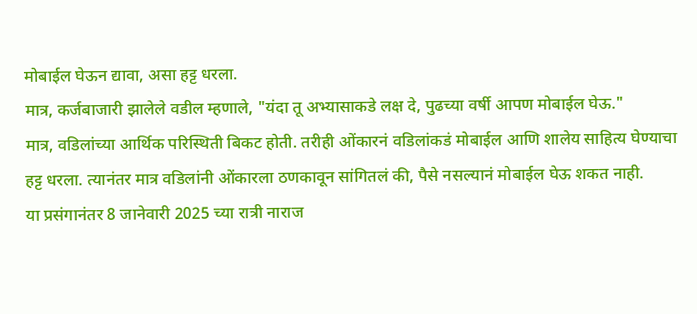मोबाईल घेऊन द्यावा, असा हट्ट धरला.
मात्र, कर्जबाजारी झालेले वडील म्हणाले, "यंदा तू अभ्यासाकडे लक्ष दे, पुढच्या वर्षी आपण मोबाईल घेऊ."
मात्र, वडिलांच्या आर्थिक परिस्थिती बिकट होती. तरीही ओंकारनं वडिलांकडं मोबाईल आणि शालेय साहित्य घेण्याचा हट्ट धरला. त्यानंतर मात्र वडिलांनी ओंकारला ठणकावून सांगितलं की, पैसे नसल्यानं मोबाईल घेऊ शकत नाही.
या प्रसंगानंतर 8 जानेवारी 2025 च्या रात्री नाराज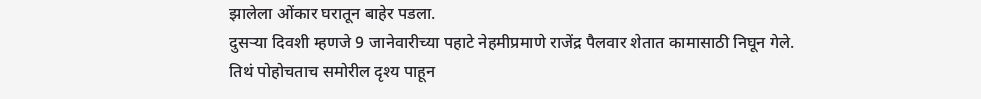झालेला ओंकार घरातून बाहेर पडला.
दुसऱ्या दिवशी म्हणजे 9 जानेवारीच्या पहाटे नेहमीप्रमाणे राजेंद्र पैलवार शेतात कामासाठी निघून गेले. तिथं पोहोचताच समोरील दृश्य पाहून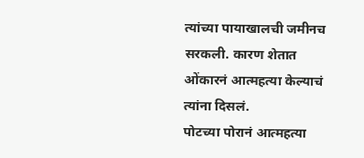त्यांच्या पायाखालची जमीनच सरकली. कारण शेतात ओंकारनं आत्महत्या केल्याचं त्यांना दिसलं.
पोटच्या पोरानं आत्महत्या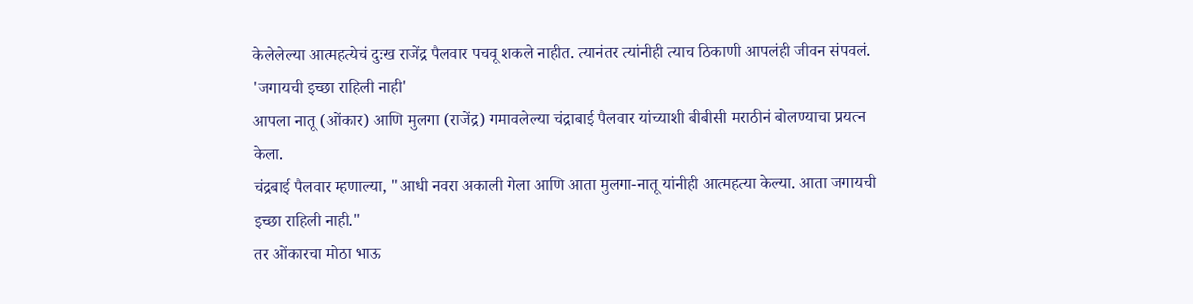केलेलेल्या आत्महत्येचं दुःख राजेंद्र पैलवार पचवू शकले नाहीत. त्यानंतर त्यांनीही त्याच ठिकाणी आपलंही जीवन संपवलं.
'जगायची इच्छा राहिली नाही'
आपला नातू (ओंकार) आणि मुलगा (राजेंद्र) गमावलेल्या चंद्राबाई पैलवार यांच्याशी बीबीसी मराठीनं बोलण्याचा प्रयत्न केला.
चंद्रबाई पैलवार म्हणाल्या, "आधी नवरा अकाली गेला आणि आता मुलगा-नातू यांनीही आत्महत्या केल्या. आता जगायची इच्छा राहिली नाही."
तर ओंकारचा मोठा भाऊ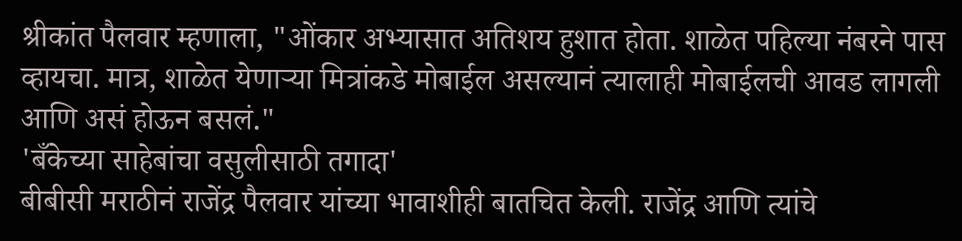श्रीकांत पैलवार म्हणाला, "ओंकार अभ्यासात अतिशय हुशात होता. शाळेत पहिल्या नंबरने पास व्हायचा. मात्र, शाळेत येणाऱ्या मित्रांकडे मोबाईल असल्यानं त्यालाही मोबाईलची आवड लागली आणि असं होऊन बसलं."
'बँकेच्या साहेबांचा वसुलीसाठी तगादा'
बीबीसी मराठीनं राजेंद्र पैलवार यांच्या भावाशीही बातचित केली. राजेंद्र आणि त्यांचे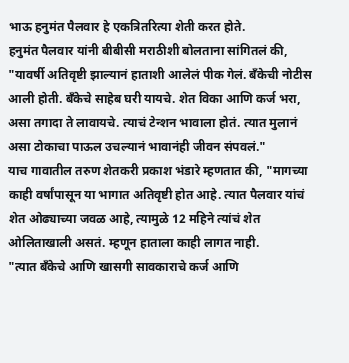भाऊ हनुमंत पैलवार हे एकत्रितरित्या शेती करत होते.
हनुमंत पैलवार यांनी बीबीसी मराठीशी बोलताना सांगितलं की, "यावर्षी अतिवृष्टी झाल्यानं हाताशी आलेलं पीक गेलं. बँकेची नोटीस आली होती. बँकेचे साहेब घरी यायचे. शेत विका आणि कर्ज भरा, असा तगादा ते लावायचे. त्याचं टेन्शन भावाला होतं. त्यात मुलानं असा टोकाचा पाऊल उचल्यानं भावानंही जीवन संपवलं."
याच गावातील तरुण शेतकरी प्रकाश भंडारे म्हणतात की, "मागच्या काही वर्षांपासून या भागात अतिवृष्टी होत आहे. त्यात पैलवार यांचं शेत ओढ्याच्या जवळ आहे, त्यामुळे 12 महिने त्यांचं शेत ओलिताखाली असतं. म्हणून हाताला काही लागत नाही.
"त्यात बँकेचे आणि खासगी सावकाराचे कर्ज आणि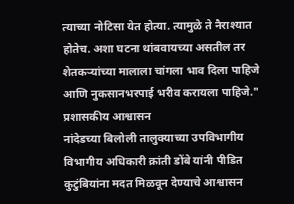त्याच्या नोटिसा येत होत्या. त्यामुळे ते नैराश्यात होतेच. अशा घटना थांबवायच्या असतील तर शेतकऱ्यांच्या मालाला चांगला भाव दिला पाहिजे आणि नुकसानभरपाई भरीव करायला पाहिजे."
प्रशासकीय आश्वासन
नांदेडच्या बिलोली तालुक्याच्या उपविभागीय विभागीय अधिकारी क्रांती डोंबे यांनी पीडित कुटुंबियांना मदत मिळवून देण्याचे आश्वासन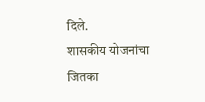दिले.
शासकीय योजनांचा जितका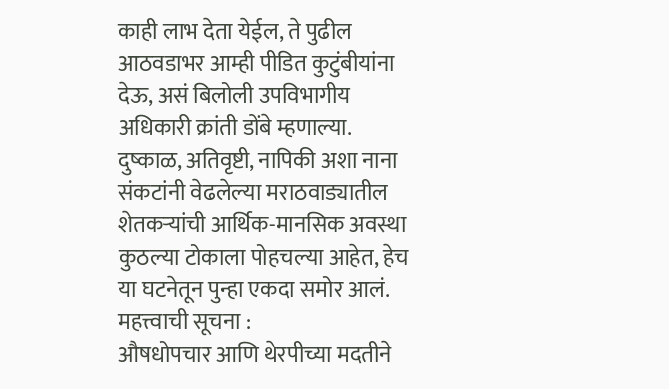काही लाभ देता येईल, ते पुढील आठवडाभर आम्ही पीडित कुटुंबीयांना देऊ, असं बिलोली उपविभागीय अधिकारी क्रांती डोंबे म्हणाल्या.
दुष्काळ, अतिवृष्टी, नापिकी अशा नाना संकटांनी वेढलेल्या मराठवाड्यातील शेतकऱ्यांची आर्थिक-मानसिक अवस्था कुठल्या टोकाला पोहचल्या आहेत, हेच या घटनेतून पुन्हा एकदा समोर आलं.
महत्त्वाची सूचना :
औषधोपचार आणि थेरपीच्या मदतीने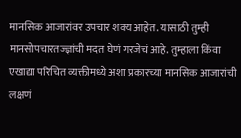मानसिक आजारांवर उपचार शक्य आहेत. यासाठी तुम्ही मानसोपचारतज्ज्ञांची मदत घेणं गरजेचं आहे. तुम्हाला किंवा एखाद्या परिचित व्यक्तीमध्ये अशा प्रकारच्या मानसिक आजारांची लक्षणं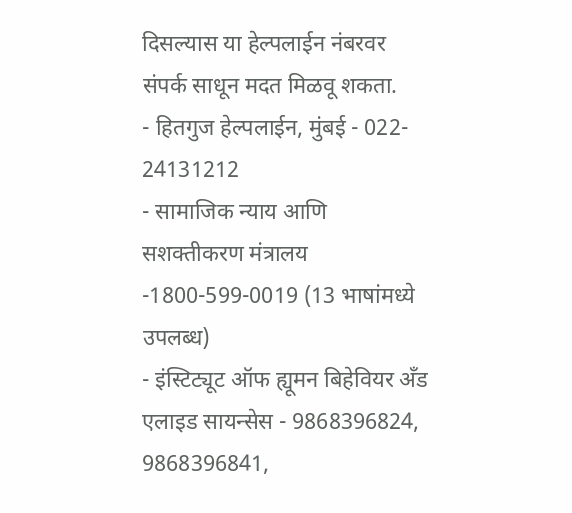दिसल्यास या हेल्पलाईन नंबरवर संपर्क साधून मदत मिळवू शकता.
- हितगुज हेल्पलाईन, मुंबई - 022- 24131212
- सामाजिक न्याय आणि सशक्तीकरण मंत्रालय -1800-599-0019 (13 भाषांमध्ये उपलब्ध)
- इंस्टिट्यूट ऑफ ह्यूमन बिहेवियर अँड एलाइड सायन्सेस - 9868396824, 9868396841,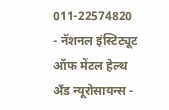011-22574820
- नॅशनल इंस्टिट्यूट ऑफ मेंटल हेल्थ अँड न्यूरोसायन्स -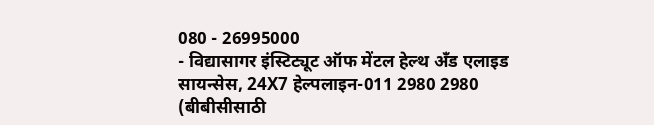080 - 26995000
- विद्यासागर इंस्टिट्यूट ऑफ मेंटल हेल्थ अँड एलाइड सायन्सेस, 24X7 हेल्पलाइन-011 2980 2980
(बीबीसीसाठी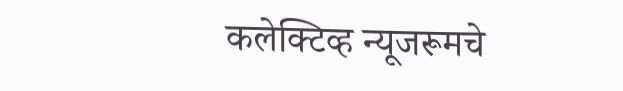कलेक्टिव्ह न्यूजरूमचे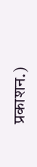प्रकाशन.)